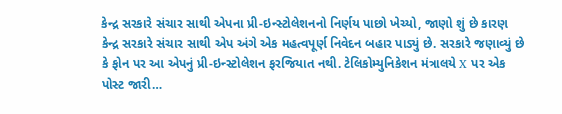કેન્દ્ર સરકારે સંચાર સાથી એપના પ્રી-ઇન્સ્ટોલેશનનો નિર્ણય પાછો ખેચ્યો, જાણો શું છે કારણ
કેન્દ્ર સરકારે સંચાર સાથી એપ અંગે એક મહત્વપૂર્ણ નિવેદન બહાર પાડ્યું છે. સરકારે જણાવ્યું છે કે ફોન પર આ એપનું પ્રી-ઇન્સ્ટોલેશન ફરજિયાત નથી. ટેલિકોમ્યુનિકેશન મંત્રાલયે X પર એક પોસ્ટ જારી…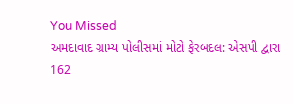You Missed
અમદાવાદ ગ્રામ્ય પોલીસમાં મોટો ફેરબદલ: એસપી દ્વારા 162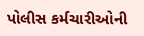પોલીસ કર્મચારીઓની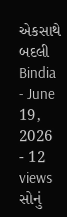એકસાથે બદલી
Bindia
- June 19, 2026
- 12 views
સોનું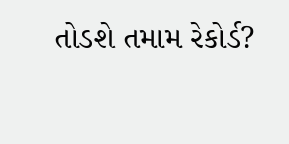તોડશે તમામ રેકોર્ડ?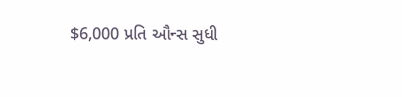$6,000 પ્રતિ ઔન્સ સુધી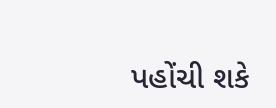પહોંચી શકે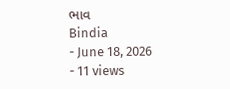ભાવ
Bindia
- June 18, 2026
- 11 views